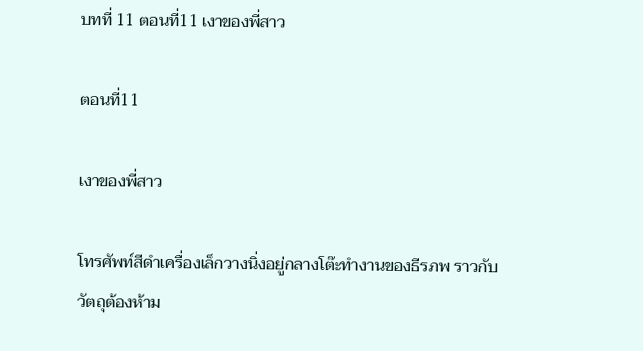บทที่ 11 ตอนที่11 เงาของพี่สาว

ตอนที่11

เงาของพี่สาว

โทรศัพท์สีดำเครื่องเล็กวางนิ่งอยู่กลางโต๊ะทำงานของธีรภพ ราวกับวัตถุต้องห้าม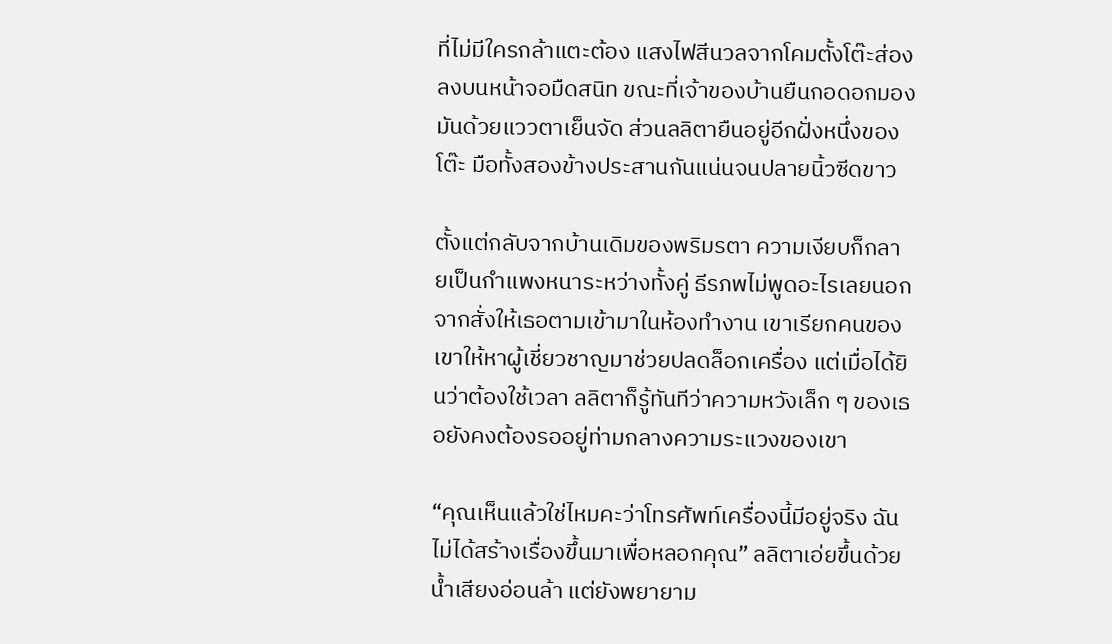ที่ไม่มีใครกล้าแตะต้อง แสงไฟสีนวลจากโคมตั้งโต๊ะส่องลงบนหน้าจอมืดสนิท ขณะที่เจ้าของบ้านยืนกอดอกมองมันด้วยแววตาเย็นจัด ส่วนลลิตายืนอยู่อีกฝั่งหนึ่งของโต๊ะ มือทั้งสองข้างประสานกันแน่นจนปลายนิ้วซีดขาว

ตั้งแต่กลับจากบ้านเดิมของพริมรตา ความเงียบก็กลายเป็นกำแพงหนาระหว่างทั้งคู่ ธีรภพไม่พูดอะไรเลยนอกจากสั่งให้เธอตามเข้ามาในห้องทำงาน เขาเรียกคนของเขาให้หาผู้เชี่ยวชาญมาช่วยปลดล็อกเครื่อง แต่เมื่อได้ยินว่าต้องใช้เวลา ลลิตาก็รู้ทันทีว่าความหวังเล็ก ๆ ของเธอยังคงต้องรออยู่ท่ามกลางความระแวงของเขา

“คุณเห็นแล้วใช่ไหมคะว่าโทรศัพท์เครื่องนี้มีอยู่จริง ฉันไม่ได้สร้างเรื่องขึ้นมาเพื่อหลอกคุณ” ลลิตาเอ่ยขึ้นด้วยน้ำเสียงอ่อนล้า แต่ยังพยายาม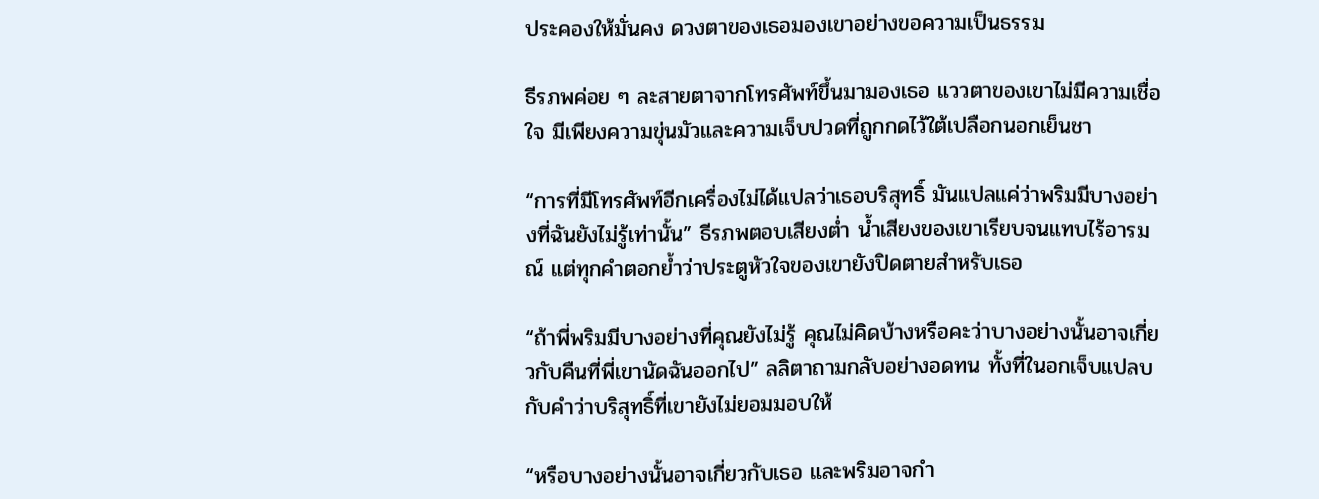ประคองให้มั่นคง ดวงตาของเธอมองเขาอย่างขอความเป็นธรรม

ธีรภพค่อย ๆ ละสายตาจากโทรศัพท์ขึ้นมามองเธอ แววตาของเขาไม่มีความเชื่อใจ มีเพียงความขุ่นมัวและความเจ็บปวดที่ถูกกดไว้ใต้เปลือกนอกเย็นชา

“การที่มีโทรศัพท์อีกเครื่องไม่ได้แปลว่าเธอบริสุทธิ์ มันแปลแค่ว่าพริมมีบางอย่างที่ฉันยังไม่รู้เท่านั้น” ธีรภพตอบเสียงต่ำ น้ำเสียงของเขาเรียบจนแทบไร้อารมณ์ แต่ทุกคำตอกย้ำว่าประตูหัวใจของเขายังปิดตายสำหรับเธอ

“ถ้าพี่พริมมีบางอย่างที่คุณยังไม่รู้ คุณไม่คิดบ้างหรือคะว่าบางอย่างนั้นอาจเกี่ยวกับคืนที่พี่เขานัดฉันออกไป” ลลิตาถามกลับอย่างอดทน ทั้งที่ในอกเจ็บแปลบกับคำว่าบริสุทธิ์ที่เขายังไม่ยอมมอบให้

“หรือบางอย่างนั้นอาจเกี่ยวกับเธอ และพริมอาจกำ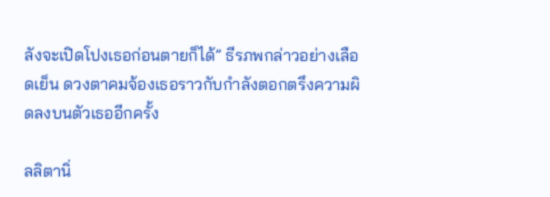ลังจะเปิดโปงเธอก่อนตายก็ได้” ธีรภพกล่าวอย่างเลือดเย็น ดวงตาคมจ้องเธอราวกับกำลังตอกตรึงความผิดลงบนตัวเธออีกครั้ง

ลลิตานิ่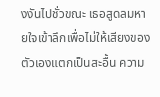งงันไปชั่วขณะ เธอสูดลมหายใจเข้าลึกเพื่อไม่ให้เสียงของตัวเองแตกเป็นสะอื้น ความ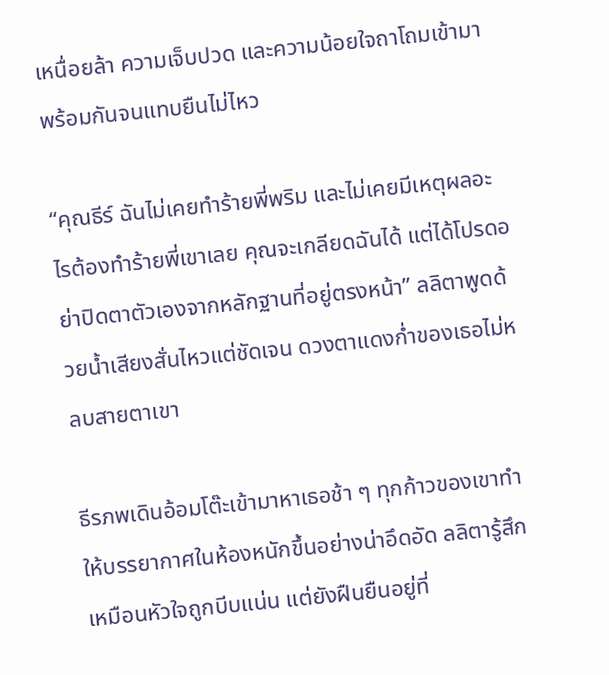เหนื่อยล้า ความเจ็บปวด และความน้อยใจถาโถมเข้ามาพร้อมกันจนแทบยืนไม่ไหว

“คุณธีร์ ฉันไม่เคยทำร้ายพี่พริม และไม่เคยมีเหตุผลอะไรต้องทำร้ายพี่เขาเลย คุณจะเกลียดฉันได้ แต่ได้โปรดอย่าปิดตาตัวเองจากหลักฐานที่อยู่ตรงหน้า” ลลิตาพูดด้วยน้ำเสียงสั่นไหวแต่ชัดเจน ดวงตาแดงก่ำของเธอไม่หลบสายตาเขา

ธีรภพเดินอ้อมโต๊ะเข้ามาหาเธอช้า ๆ ทุกก้าวของเขาทำให้บรรยากาศในห้องหนักขึ้นอย่างน่าอึดอัด ลลิตารู้สึกเหมือนหัวใจถูกบีบแน่น แต่ยังฝืนยืนอยู่ที่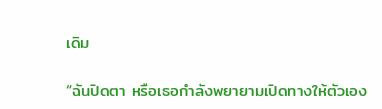เดิม

“ฉันปิดตา หรือเธอกำลังพยายามเปิดทางให้ตัวเอง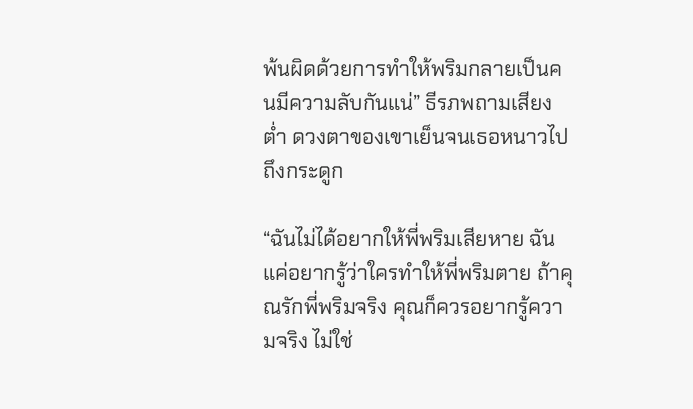พ้นผิดด้วยการทำให้พริมกลายเป็นคนมีความลับกันแน่” ธีรภพถามเสียงต่ำ ดวงตาของเขาเย็นจนเธอหนาวไปถึงกระดูก

“ฉันไม่ได้อยากให้พี่พริมเสียหาย ฉันแค่อยากรู้ว่าใครทำให้พี่พริมตาย ถ้าคุณรักพี่พริมจริง คุณก็ควรอยากรู้ความจริง ไม่ใช่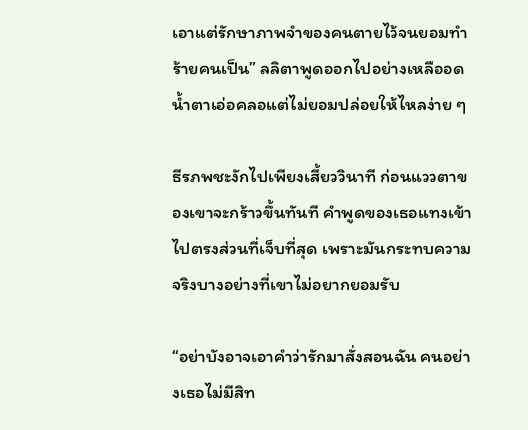เอาแต่รักษาภาพจำของคนตายไว้จนยอมทำร้ายคนเป็น” ลลิตาพูดออกไปอย่างเหลืออด น้ำตาเอ่อคลอแต่ไม่ยอมปล่อยให้ไหลง่าย ๆ

ธีรภพชะงักไปเพียงเสี้ยววินาที ก่อนแววตาของเขาจะกร้าวขึ้นทันที คำพูดของเธอแทงเข้าไปตรงส่วนที่เจ็บที่สุด เพราะมันกระทบความจริงบางอย่างที่เขาไม่อยากยอมรับ

“อย่าบังอาจเอาคำว่ารักมาสั่งสอนฉัน คนอย่างเธอไม่มีสิท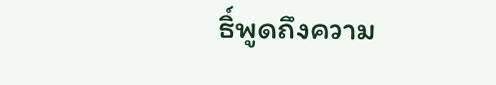ธิ์พูดถึงความ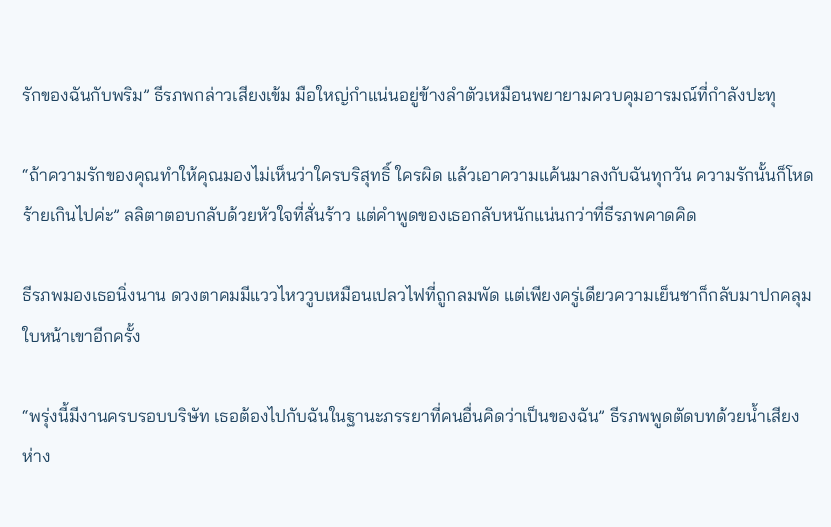รักของฉันกับพริม” ธีรภพกล่าวเสียงเข้ม มือใหญ่กำแน่นอยู่ข้างลำตัวเหมือนพยายามควบคุมอารมณ์ที่กำลังปะทุ

“ถ้าความรักของคุณทำให้คุณมองไม่เห็นว่าใครบริสุทธิ์ ใครผิด แล้วเอาความแค้นมาลงกับฉันทุกวัน ความรักนั้นก็โหดร้ายเกินไปค่ะ” ลลิตาตอบกลับด้วยหัวใจที่สั่นร้าว แต่คำพูดของเธอกลับหนักแน่นกว่าที่ธีรภพคาดคิด

ธีรภพมองเธอนิ่งนาน ดวงตาคมมีแววไหววูบเหมือนเปลวไฟที่ถูกลมพัด แต่เพียงครู่เดียวความเย็นชาก็กลับมาปกคลุมใบหน้าเขาอีกครั้ง

“พรุ่งนี้มีงานครบรอบบริษัท เธอต้องไปกับฉันในฐานะภรรยาที่คนอื่นคิดว่าเป็นของฉัน” ธีรภพพูดตัดบทด้วยน้ำเสียงห่าง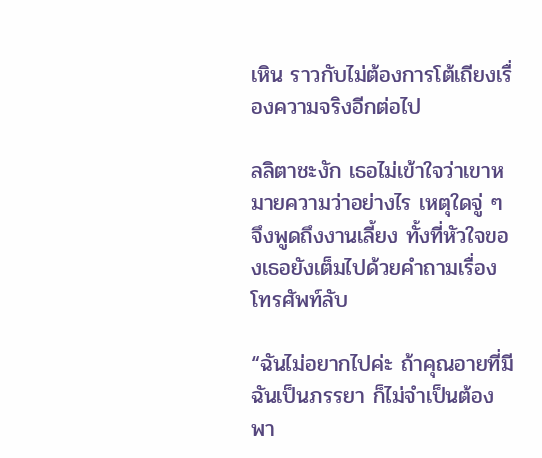เหิน ราวกับไม่ต้องการโต้เถียงเรื่องความจริงอีกต่อไป

ลลิตาชะงัก เธอไม่เข้าใจว่าเขาหมายความว่าอย่างไร เหตุใดจู่ ๆ จึงพูดถึงงานเลี้ยง ทั้งที่หัวใจของเธอยังเต็มไปด้วยคำถามเรื่องโทรศัพท์ลับ

“ฉันไม่อยากไปค่ะ ถ้าคุณอายที่มีฉันเป็นภรรยา ก็ไม่จำเป็นต้องพา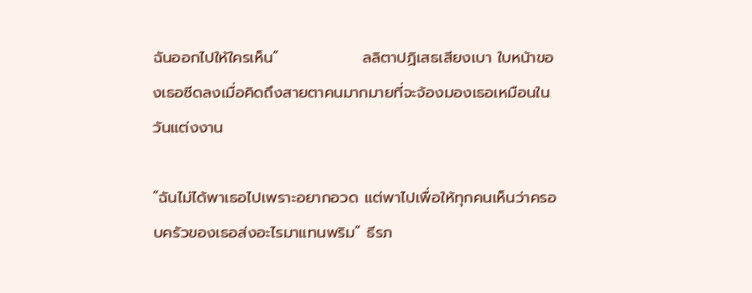ฉันออกไปให้ใครเห็น”               ลลิตาปฏิเสธเสียงเบา ใบหน้าของเธอซีดลงเมื่อคิดถึงสายตาคนมากมายที่จะจ้องมองเธอเหมือนในวันแต่งงาน

“ฉันไม่ได้พาเธอไปเพราะอยากอวด แต่พาไปเพื่อให้ทุกคนเห็นว่าครอบครัวของเธอส่งอะไรมาแทนพริม” ธีรภ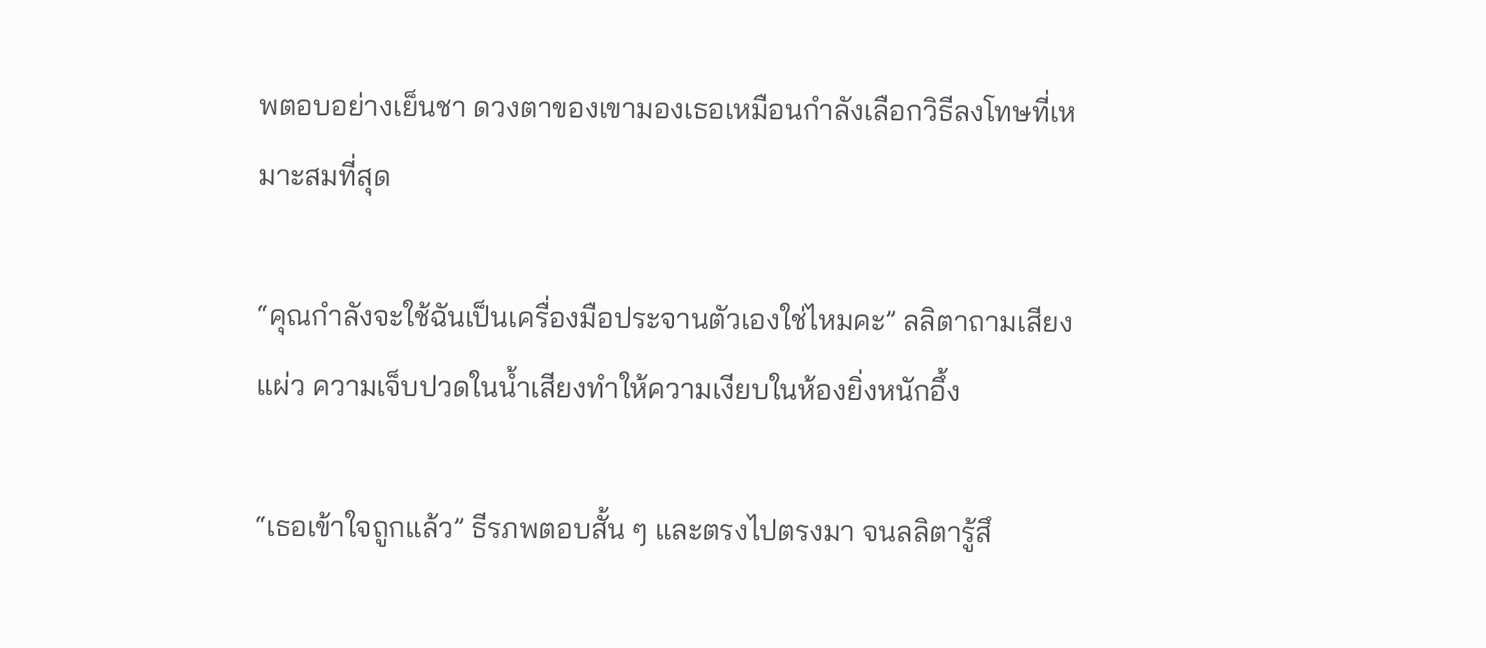พตอบอย่างเย็นชา ดวงตาของเขามองเธอเหมือนกำลังเลือกวิธีลงโทษที่เหมาะสมที่สุด

“คุณกำลังจะใช้ฉันเป็นเครื่องมือประจานตัวเองใช่ไหมคะ” ลลิตาถามเสียงแผ่ว ความเจ็บปวดในน้ำเสียงทำให้ความเงียบในห้องยิ่งหนักอึ้ง

“เธอเข้าใจถูกแล้ว” ธีรภพตอบสั้น ๆ และตรงไปตรงมา จนลลิตารู้สึ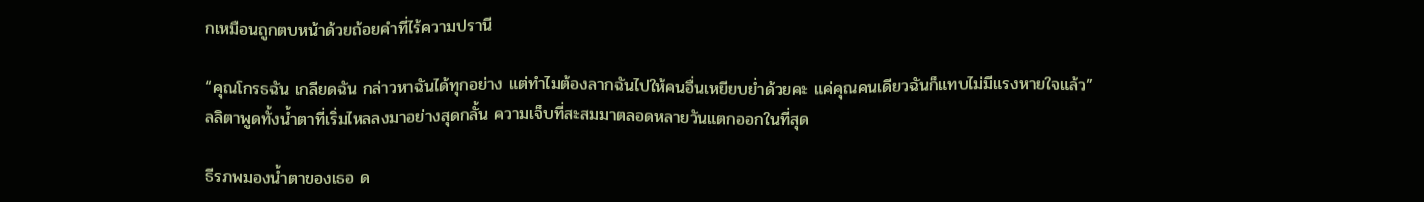กเหมือนถูกตบหน้าด้วยถ้อยคำที่ไร้ความปรานี

“คุณโกรธฉัน เกลียดฉัน กล่าวหาฉันได้ทุกอย่าง แต่ทำไมต้องลากฉันไปให้คนอื่นเหยียบย่ำด้วยคะ แค่คุณคนเดียวฉันก็แทบไม่มีแรงหายใจแล้ว” ลลิตาพูดทั้งน้ำตาที่เริ่มไหลลงมาอย่างสุดกลั้น ความเจ็บที่สะสมมาตลอดหลายวันแตกออกในที่สุด

ธีรภพมองน้ำตาของเธอ ด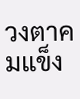วงตาคมแข็ง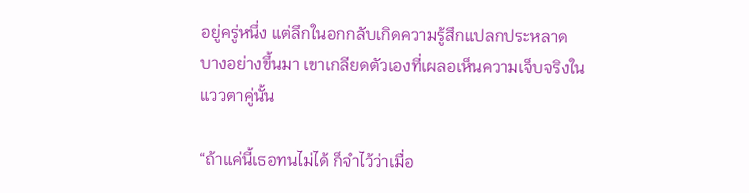อยู่ครู่หนึ่ง แต่ลึกในอกกลับเกิดความรู้สึกแปลกประหลาดบางอย่างขึ้นมา เขาเกลียดตัวเองที่เผลอเห็นความเจ็บจริงในแววตาคู่นั้น

“ถ้าแค่นี้เธอทนไม่ได้ ก็จำไว้ว่าเมื่อ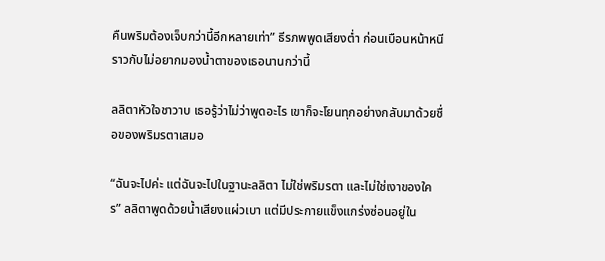คืนพริมต้องเจ็บกว่านี้อีกหลายเท่า” ธีรภพพูดเสียงต่ำ ก่อนเบือนหน้าหนีราวกับไม่อยากมองน้ำตาของเธอนานกว่านี้

ลลิตาหัวใจชาวาบ เธอรู้ว่าไม่ว่าพูดอะไร เขาก็จะโยนทุกอย่างกลับมาด้วยชื่อของพริมรตาเสมอ

“ฉันจะไปค่ะ แต่ฉันจะไปในฐานะลลิตา ไม่ใช่พริมรตา และไม่ใช่เงาของใคร” ลลิตาพูดด้วยน้ำเสียงแผ่วเบา แต่มีประกายแข็งแกร่งซ่อนอยู่ใน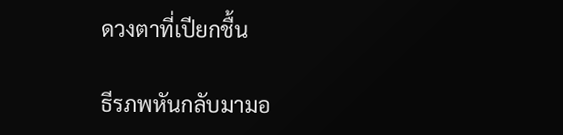ดวงตาที่เปียกชื้น

ธีรภพหันกลับมามอ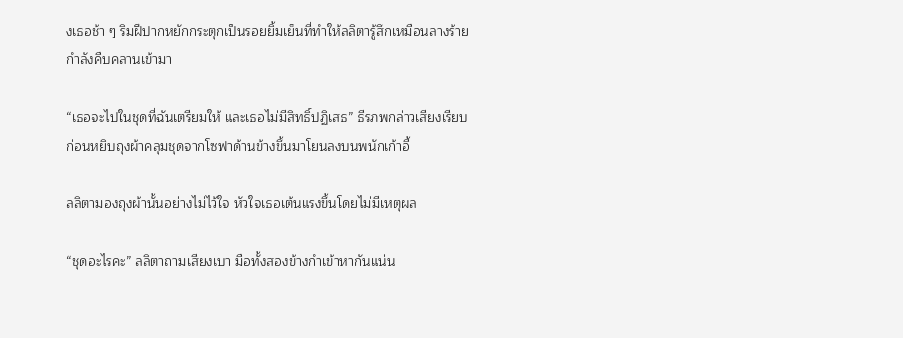งเธอช้า ๆ ริมฝีปากหยักกระตุกเป็นรอยยิ้มเย็นที่ทำให้ลลิตารู้สึกเหมือนลางร้ายกำลังคืบคลานเข้ามา

“เธอจะไปในชุดที่ฉันเตรียมให้ และเธอไม่มีสิทธิ์ปฏิเสธ” ธีรภพกล่าวเสียงเรียบ ก่อนหยิบถุงผ้าคลุมชุดจากโซฟาด้านข้างขึ้นมาโยนลงบนพนักเก้าอี้

ลลิตามองถุงผ้านั้นอย่างไม่ไว้ใจ หัวใจเธอเต้นแรงขึ้นโดยไม่มีเหตุผล

“ชุดอะไรคะ” ลลิตาถามเสียงเบา มือทั้งสองข้างกำเข้าหากันแน่น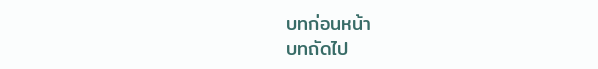บทก่อนหน้า
บทถัดไป